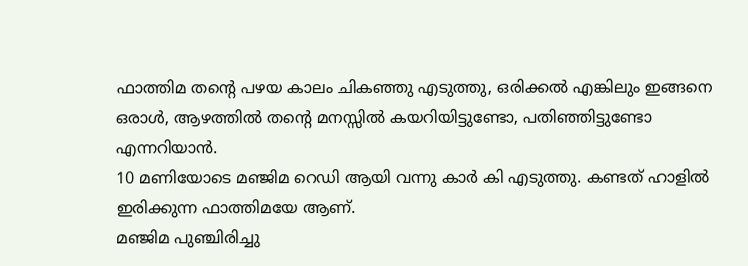ഫാത്തിമ തന്റെ പഴയ കാലം ചികഞ്ഞു എടുത്തു, ഒരിക്കൽ എങ്കിലും ഇങ്ങനെ ഒരാൾ, ആഴത്തിൽ തന്റെ മനസ്സിൽ കയറിയിട്ടുണ്ടോ, പതിഞ്ഞിട്ടുണ്ടോ എന്നറിയാൻ.
10 മണിയോടെ മഞ്ജിമ റെഡി ആയി വന്നു കാർ കി എടുത്തു. കണ്ടത് ഹാളിൽ ഇരിക്കുന്ന ഫാത്തിമയേ ആണ്.
മഞ്ജിമ പുഞ്ചിരിച്ചു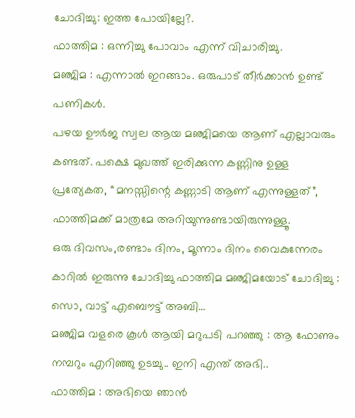ചോദിച്ചു: ഇത്ത പോയില്ലേ?.
ഫാത്തിമ : ഒന്നിച്ചു പോവാം എന്ന് വിചാരിച്ചു.
മഞ്ജിമ : എന്നാൽ ഇറങ്ങാം. ഒരുപാട് തീർക്കാൻ ഉണ്ട് പണികൾ.
പഴയ ഊർജ സ്വല ആയ മഞ്ജിമയെ ആണ് എല്ലാവരും കണ്ടത്. പക്ഷെ മുഖത്ത് ഇരിക്കുന്ന കണ്ണിനു ഉള്ള പ്രത്യേകത, “മനസ്സിന്റെ കണ്ണാടി ആണ് എന്നുള്ളത്”, ഫാത്തിമക്ക് മാത്രമേ അറിയുന്നുണ്ടായിരുന്നുള്ളൂ.
ഒരു ദിവസം,രണ്ടാം ദിനം, മൂന്നാം ദിനം വൈകുന്നേരം കാറിൽ ഇരുന്നു ചോദിച്ചു ഫാത്തിമ മഞ്ജിമയോട് ചോദിച്ചു : സൊ, വാട്ട് എബൌട്ട് അബി…
മഞ്ജിമ വളരെ കൂൾ ആയി മറുപടി പറഞ്ഞു : ആ ഫോണും നമ്പറും എറിഞ്ഞു ഉടച്ചു.. ഇനി എന്ത് അഭി..
ഫാത്തിമ : അഭിയെ ഞാൻ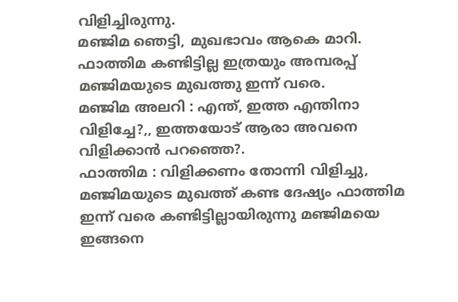വിളിച്ചിരുന്നു.
മഞ്ജിമ ഞെട്ടി, മുഖഭാവം ആകെ മാറി. ഫാത്തിമ കണ്ടിട്ടില്ല ഇത്രയും അമ്പരപ്പ് മഞ്ജിമയുടെ മുഖത്തു ഇന്ന് വരെ.
മഞ്ജിമ അലറി : എന്ത്, ഇത്ത എന്തിനാ വിളിച്ചേ?,, ഇത്തയോട് ആരാ അവനെ വിളിക്കാൻ പറഞ്ഞെ?.
ഫാത്തിമ : വിളിക്കണം തോന്നി വിളിച്ചു,
മഞ്ജിമയുടെ മുഖത്ത് കണ്ട ദേഷ്യം ഫാത്തിമ ഇന്ന് വരെ കണ്ടിട്ടില്ലായിരുന്നു മഞ്ജിമയെ ഇങ്ങനെ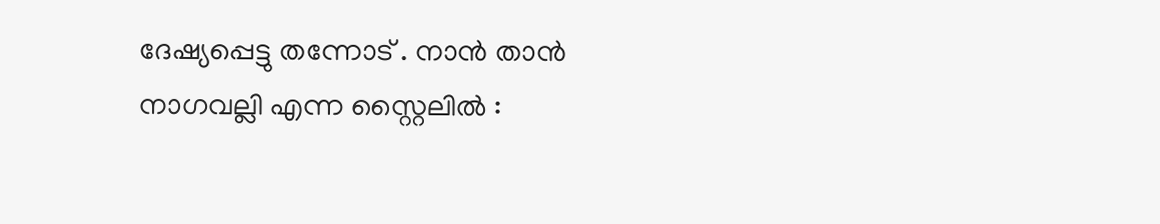ദേഷ്യപ്പെട്ടു തന്നോട് . നാൻ താൻ നാഗവല്ലി എന്ന സ്റ്റൈലിൽ :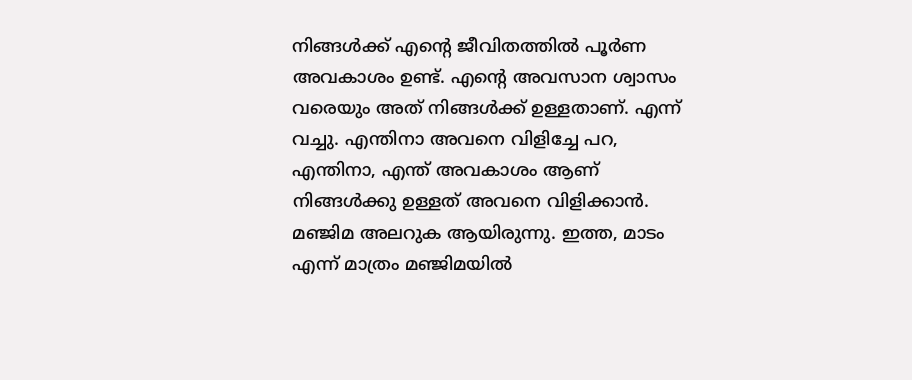നിങ്ങൾക്ക് എന്റെ ജീവിതത്തിൽ പൂർണ അവകാശം ഉണ്ട്. എന്റെ അവസാന ശ്വാസം വരെയും അത് നിങ്ങൾക്ക് ഉള്ളതാണ്. എന്ന് വച്ചു. എന്തിനാ അവനെ വിളിച്ചേ പറ, എന്തിനാ, എന്ത് അവകാശം ആണ് നിങ്ങൾക്കു ഉള്ളത് അവനെ വിളിക്കാൻ.
മഞ്ജിമ അലറുക ആയിരുന്നു. ഇത്ത, മാടം എന്ന് മാത്രം മഞ്ജിമയിൽ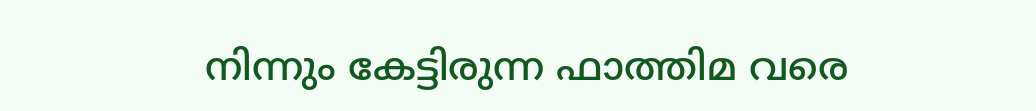നിന്നും കേട്ടിരുന്ന ഫാത്തിമ വരെ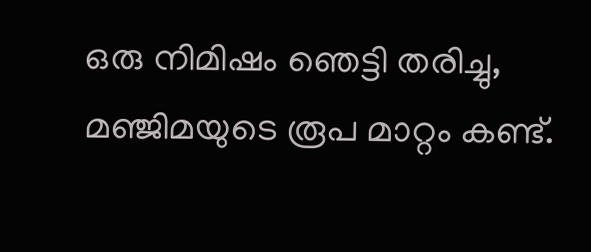ഒരു നിമിഷം ഞെട്ടി തരിച്ചു, മഞ്ജിമയുടെ രൂപ മാറ്റം കണ്ട്.